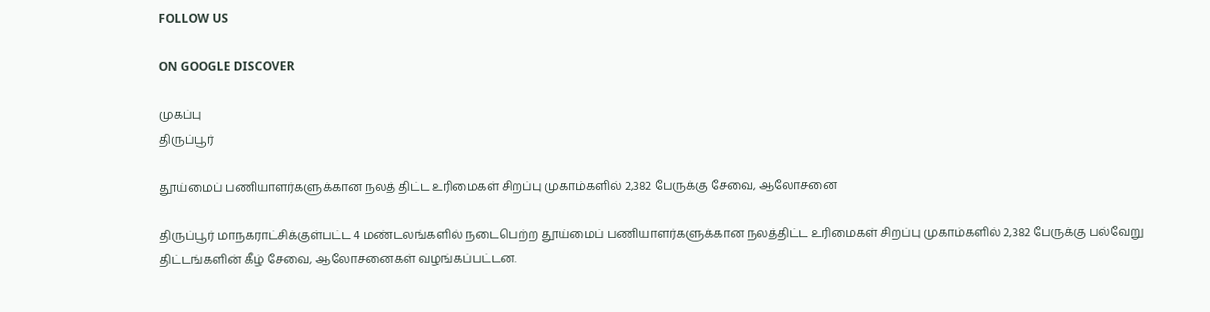FOLLOW US

ON GOOGLE DISCOVER

முகப்பு
திருப்பூர்

தூய்மைப் பணியாளர்களுக்கான நலத் திட்ட உரிமைகள் சிறப்பு முகாம்களில் 2,382 பேருக்கு சேவை, ஆலோசனை

திருப்பூர் மாநகராட்சிக்குள்பட்ட 4 மண்டலங்களில் நடைபெற்ற தூய்மைப் பணியாளர்களுக்கான நலத்திட்ட உரிமைகள் சிறப்பு முகாம்களில் 2,382 பேருக்கு பல்வேறு திட்டங்களின் கீழ் சேவை, ஆலோசனைகள் வழங்கப்பட்டன.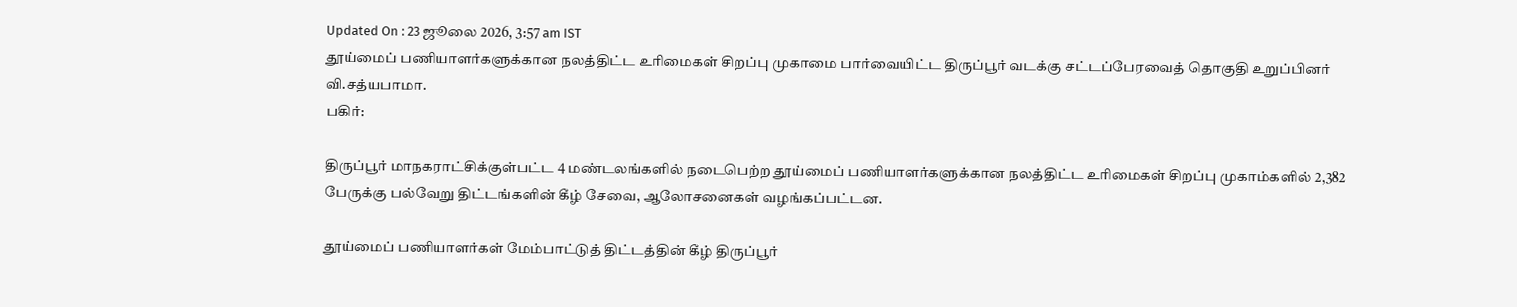Updated On : 23 ஜூலை 2026, 3:57 am IST
தூய்மைப் பணியாளர்களுக்கான நலத்திட்ட உரிமைகள் சிறப்பு முகாமை பார்வையிட்ட திருப்பூர் வடக்கு சட்டப்பேரவைத் தொகுதி உறுப்பினர் வி.சத்யபாமா.
பகிர்:

திருப்பூர் மாநகராட்சிக்குள்பட்ட 4 மண்டலங்களில் நடைபெற்ற தூய்மைப் பணியாளர்களுக்கான நலத்திட்ட உரிமைகள் சிறப்பு முகாம்களில் 2,382 பேருக்கு பல்வேறு திட்டங்களின் கீழ் சேவை, ஆலோசனைகள் வழங்கப்பட்டன.

தூய்மைப் பணியாளர்கள் மேம்பாட்டுத் திட்டத்தின் கீழ் திருப்பூர்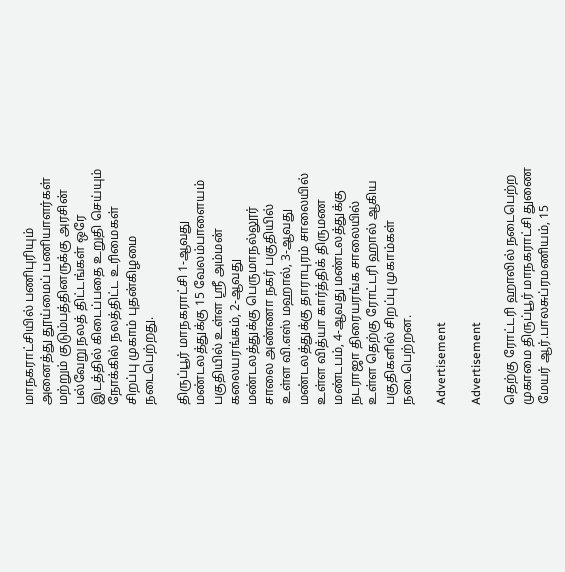மாநகராட்சியில் பணிபுரியும் அனைத்து தூய்மைப் பணியாளர்கள் மற்றும் குடும்பத்தினருக்கு அரசின் பல்வேறு நலத் திட்டங்கள் ஒரே இடத்தில் கிடைப்பதை உறுதி செய்யும் நோக்கில் நலத்திட்ட உரிமைகள் சிறப்பு முகாம் புதன்கிழமை நடைபெற்றது.

திருப்பூர் மாநகராட்சி 1-ஆவது மண்டலத்துக்கு 15 வேலம்பாளையம் பகுதியில் உள்ள ஸ்ரீ அம்மன் கலையரங்கம், 2-ஆவது மண்டலத்துக்கு பெருமாநல்லூர் சாலை அண்ணா நகர் பகுதியில் உள்ள வி.எஸ் மஹால், 3-ஆவது மண்டலத்துக்கு தாராபுரம் சாலையில் உள்ள வித்யா கார்த்திக் திருமண மண்டபம், 4-ஆவது மண்டலத்துக்கு நடராஜா திரையரங்க சாலையில் உள்ள தெற்கு ரோட்டரி ஹால் ஆகிய பகுதிகளில் சிறப்பு முகாம்கள் நடைபெற்றன.

Advertisement

Advertisement

தெற்கு ரோட்டரி ஹாலில் நடைபெற்ற முகாமை திருப்பூர் மாநகராட்சி துணை மேயர் ஆர்.பாலசுப்ரமணியம், 15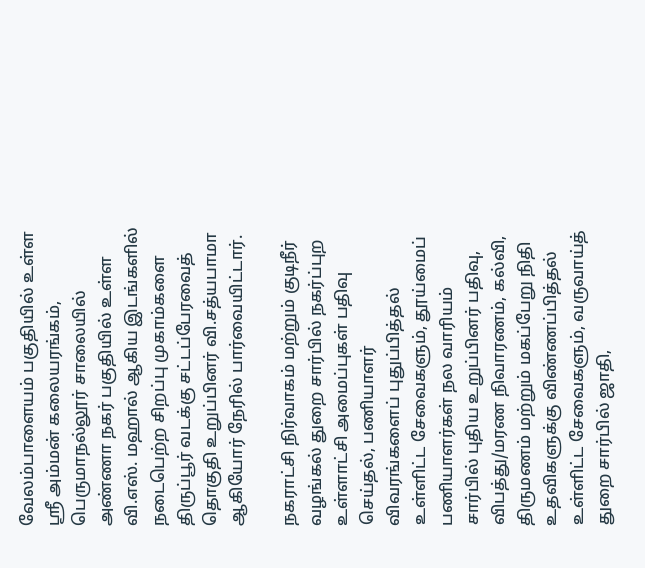வேலம்பாளையம் பகுதியில் உள்ள ஸ்ரீ அம்மன் கலையரங்கம், பெருமாநல்லூர் சாலையில் அண்ணா நகர் பகுதியில் உள்ள வி.எஸ். மஹால் ஆகிய இடங்களில் நடைபெற்ற சிறப்பு முகாம்களை திருப்பூர் வடக்கு சட்டப்பேரவைத் தொகுதி உறுப்பினர் வி.சத்யபாமா ஆகியோர் நேரில் பார்வையிட்டார்.

நகராட்சி நிர்வாகம் மற்றும் குடிநீர் வழங்கல் துறை சார்பில் நகர்ப்புற உள்ளாட்சி அமைப்புகள் பதிவு செய்தல், பணியாளர் விவரங்களைப் புதுப்பித்தல் உள்ளிட்ட சேவைகளும், தூய்மைப் பணியாளர்கள் நல வாரியம் சார்பில் புதிய உறுப்பினர் பதிவு, விபத்து/மரண நிவாரணம், கல்வி, திருமணம் மற்றும் மகப்பேறு நிதி உதவிகளுக்கு விண்ணப்பித்தல் உள்ளிட்ட சேவைகளும், வருவாய்த் துறை சார்பில் ஜாதி,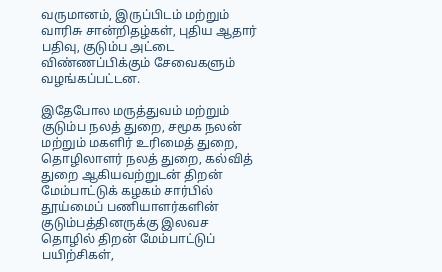வருமானம், இருப்பிடம் மற்றும் வாரிசு சான்றிதழ்கள், புதிய ஆதார் பதிவு, குடும்ப அட்டை விண்ணப்பிக்கும் சேவைகளும் வழங்கப்பட்டன.

இதேபோல மருத்துவம் மற்றும் குடும்ப நலத் துறை, சமூக நலன் மற்றும் மகளிர் உரிமைத் துறை, தொழிலாளர் நலத் துறை, கல்வித் துறை ஆகியவற்றுடன் திறன் மேம்பாட்டுக் கழகம் சார்பில் தூய்மைப் பணியாளர்களின் குடும்பத்தினருக்கு இலவச தொழில் திறன் மேம்பாட்டுப் பயிற்சிகள்,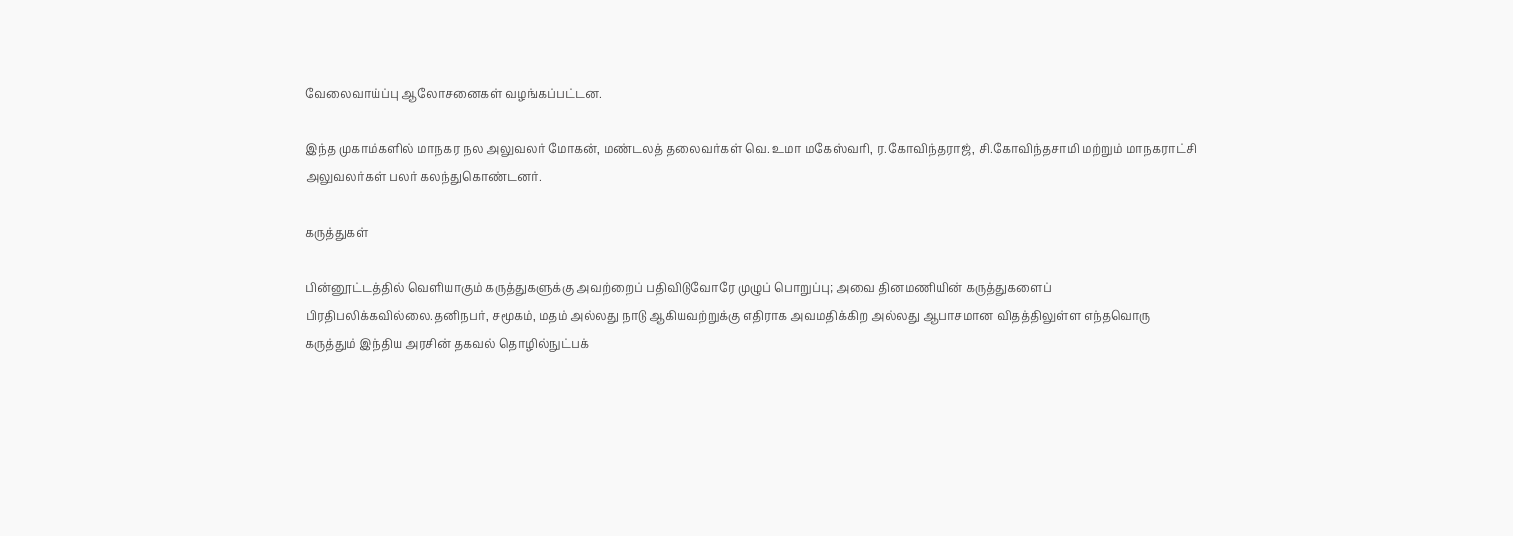வேலைவாய்ப்பு ஆலோசனைகள் வழங்கப்பட்டன.

இந்த முகாம்களில் மாநகர நல அலுவலர் மோகன், மண்டலத் தலைவர்கள் வெ. உமா மகேஸ்வரி, ர.கோவிந்தராஜ், சி.கோவிந்தசாமி மற்றும் மாநகராட்சி அலுவலர்கள் பலர் கலந்துகொண்டனர்.

கருத்துகள்

பின்னூட்டத்தில் வெளியாகும் கருத்துகளுக்கு அவற்றைப் பதிவிடுவோரே முழுப் பொறுப்பு; அவை தினமணியின் கருத்துகளைப் பிரதிபலிக்கவில்லை.தனிநபர், சமூகம், மதம் அல்லது நாடு ஆகியவற்றுக்கு எதிராக அவமதிக்கிற அல்லது ஆபாசமான விதத்திலுள்ள எந்தவொரு கருத்தும் இந்திய அரசின் தகவல் தொழில்நுட்பக்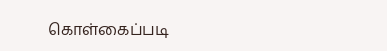கொள்கைப்படி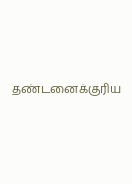தண்டனைக்குரிய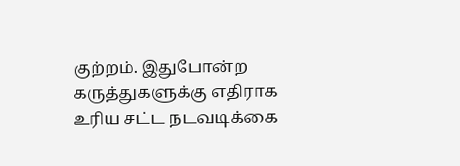குற்றம். இதுபோன்ற கருத்துகளுக்கு எதிராக உரிய சட்ட நடவடிக்கை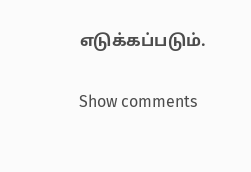எடுக்கப்படும்.

Show comments